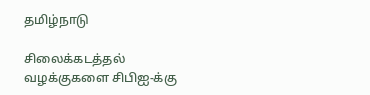தமிழ்நாடு

சிலைக்கடத்தல் வழக்குகளை சிபிஐ-க்கு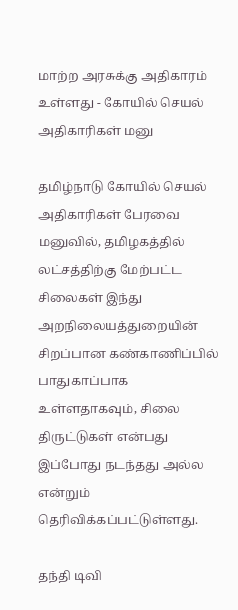மாற்ற அரசுக்கு அதிகாரம் உள்ளது - கோயில் செயல் அதிகாரிகள் மனு

தமிழ்நாடு கோயில் செயல் அதிகாரிகள் பேரவை மனுவில், தமிழகத்தில் லட்சத்திற்கு மேற்பட்ட சிலைகள் இந்து அறநிலையத்துறையின் சிறப்பான கண்காணிப்பில் பாதுகாப்பாக உள்ளதாகவும், சிலை திருட்டுகள் என்பது இப்போது நடந்தது அல்ல என்றும் தெரிவிக்கப்பட்டுள்ளது.

தந்தி டிவி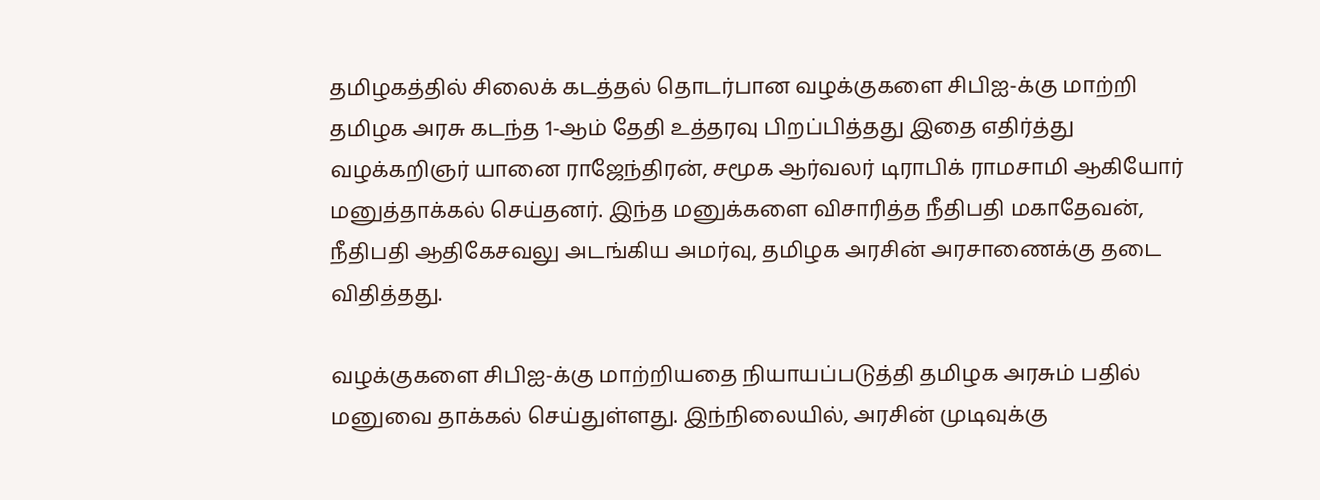தமிழகத்தில் சிலைக் கடத்தல் தொடர்பான வழக்குகளை சிபிஐ-க்கு மாற்றி தமிழக அரசு கடந்த 1-ஆம் தேதி உத்தரவு பிறப்பித்தது இதை எதிர்த்து வழக்கறிஞர் யானை ராஜேந்திரன், சமூக ஆர்வலர் டிராபிக் ராமசாமி ஆகியோர் மனுத்தாக்கல் செய்தனர். இந்த மனுக்களை விசாரித்த நீதிபதி மகாதேவன், நீதிபதி ஆதிகேசவலு அடங்கிய அமர்வு, தமிழக அரசின் அரசாணைக்கு தடை விதித்தது.

வழக்குகளை சிபிஐ-க்கு மாற்றியதை நியாயப்படுத்தி தமிழக அரசும் பதில் மனுவை தாக்கல் செய்துள்ளது. இந்நிலையில், அரசின் முடிவுக்கு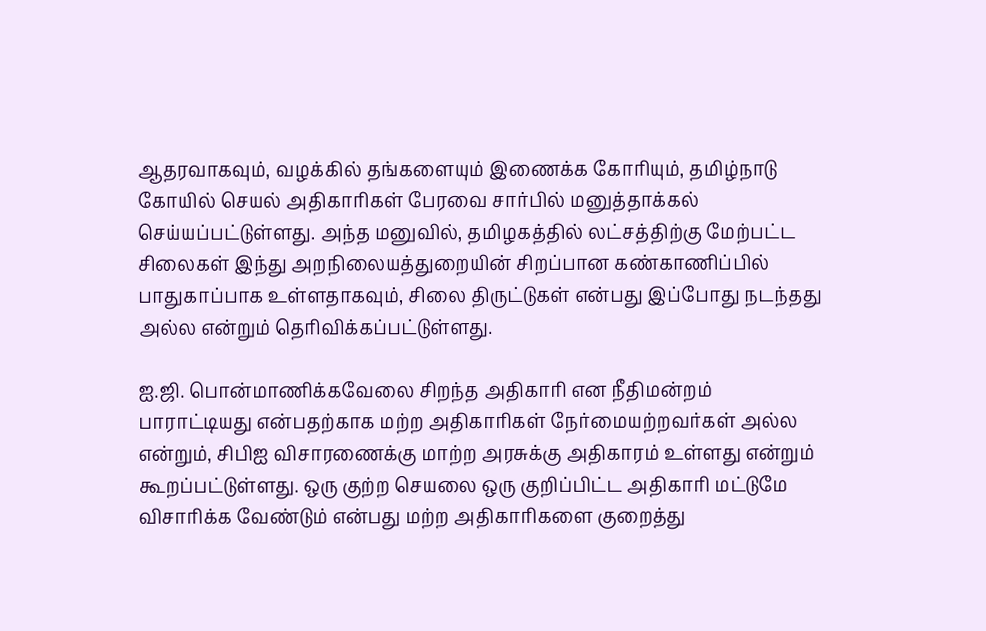ஆதரவாகவும், வழக்கில் தங்களையும் இணைக்க கோரியும், தமிழ்நாடு கோயில் செயல் அதிகாரிகள் பேரவை சார்பில் மனுத்தாக்கல் செய்யப்பட்டுள்ளது. அந்த மனுவில், தமிழகத்தில் லட்சத்திற்கு மேற்பட்ட சிலைகள் இந்து அறநிலையத்துறையின் சிறப்பான கண்காணிப்பில் பாதுகாப்பாக உள்ளதாகவும், சிலை திருட்டுகள் என்பது இப்போது நடந்தது அல்ல என்றும் தெரிவிக்கப்பட்டுள்ளது.

ஐ.ஜி. பொன்மாணிக்கவேலை சிறந்த அதிகாரி என நீதிமன்றம் பாராட்டியது என்பதற்காக மற்ற அதிகாரிகள் நேர்மையற்றவர்கள் அல்ல என்றும், சிபிஐ விசாரணைக்கு மாற்ற அரசுக்கு அதிகாரம் உள்ளது என்றும் கூறப்பட்டுள்ளது. ஒரு குற்ற செயலை ஒரு குறிப்பிட்ட அதிகாரி மட்டுமே விசாரிக்க வேண்டும் என்பது மற்ற அதிகாரிகளை குறைத்து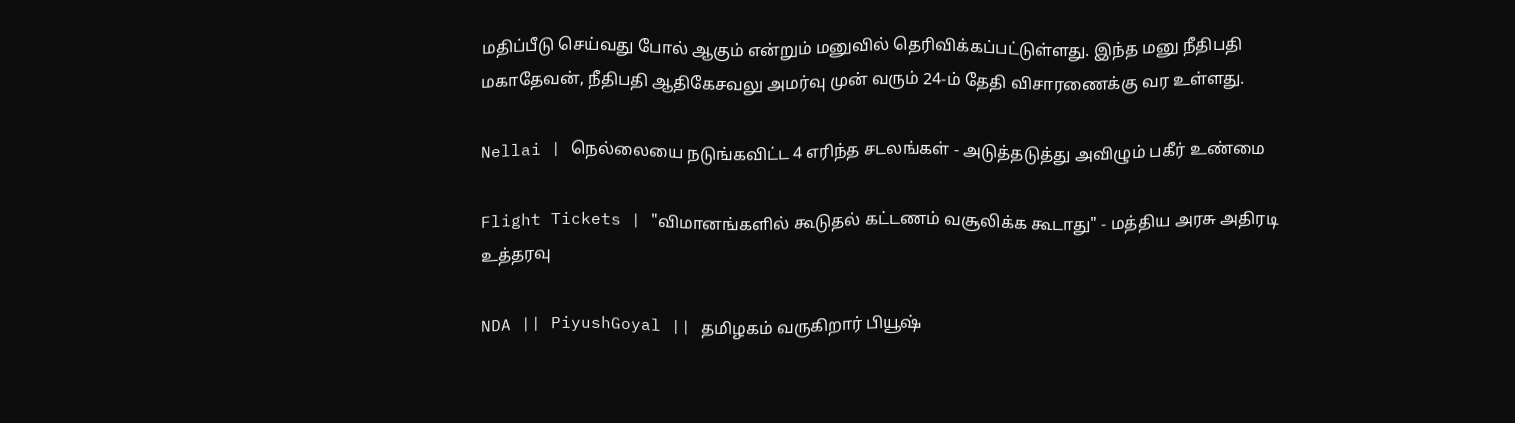மதிப்பீடு செய்வது போல் ஆகும் என்றும் மனுவில் தெரிவிக்கப்பட்டுள்ளது. இந்த மனு நீதிபதி மகாதேவன், நீதிபதி ஆதிகேசவலு அமர்வு முன் வரும் 24-ம் தேதி விசாரணைக்கு வர உள்ளது.

Nellai | நெல்லையை நடுங்கவிட்ட 4 எரிந்த சடலங்கள் - அடுத்தடுத்து அவிழும் பகீர் உண்மை

Flight Tickets | "விமானங்களில் கூடுதல் கட்டணம் வசூலிக்க கூடாது" - மத்திய அரசு அதிரடி உத்தரவு

NDA || PiyushGoyal || தமிழகம் வருகிறார் பியூஷ்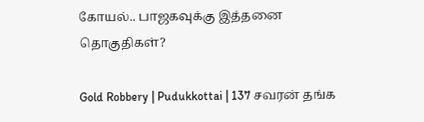கோயல்.. பாஜகவுக்கு இத்தனை தொகுதிகள்?

Gold Robbery | Pudukkottai | 137 சவரன் தங்க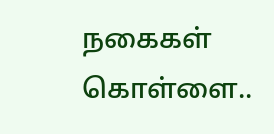நகைகள் கொள்ளை..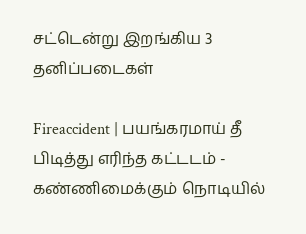சட்டென்று இறங்கிய 3 தனிப்படைகள்

Fireaccident | பயங்கரமாய் தீ பிடித்து எரிந்த கட்டடம் - கண்ணிமைக்கும் நொடியில்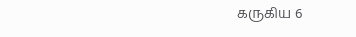கருகிய 6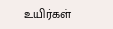உயிர்கள்